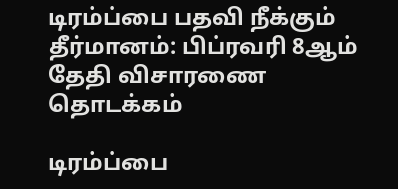டிரம்ப்பை பதவி நீக்கும் தீர்மானம்: பிப்ரவரி 8ஆம் தேதி விசாரணை தொடக்கம்

டிரம்ப்பை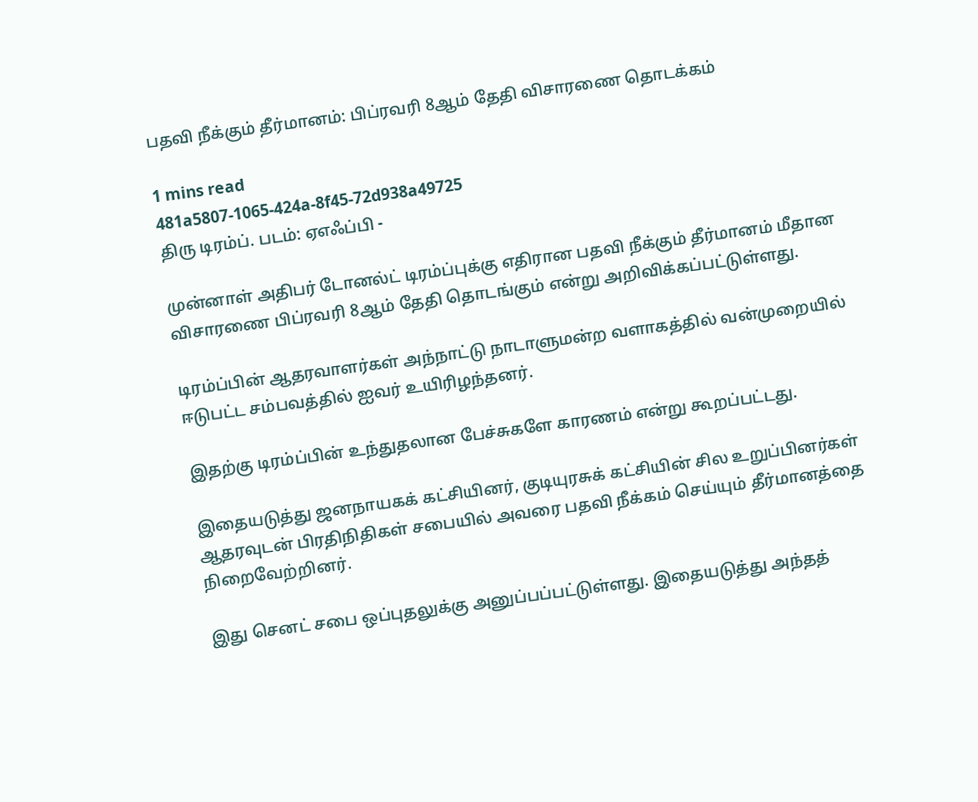பதவி நீக்கும் தீர்மானம்: பிப்ரவரி 8ஆம் தேதி விசாரணை தொடக்கம்

1 mins read
481a5807-1065-424a-8f45-72d938a49725
திரு டிரம்ப். படம்: ஏஎஃப்பி -

முன்னாள் அதிபர் டோனல்ட் டிரம்ப்புக்கு எதிரான பதவி நீக்கும் தீர்மானம் மீதான விசாரணை பிப்ரவரி 8ஆம் தேதி தொடங்கும் என்று அறிவிக்கப்பட்டுள்ளது.

டிரம்ப்பின் ஆதரவாளர்கள் அந்நாட்டு நாடாளுமன்ற வளாகத்தில் வன்முறையில் ஈடுபட்ட சம்பவத்தில் ஐவர் உயிரிழந்தனர்.

இதற்கு டிரம்ப்பின் உந்துதலான பேச்சுகளே காரணம் என்று கூறப்பட்டது.

இதையடுத்து ஜனநாயகக் கட்சியினர், குடியுரசுக் கட்சியின் சில உறுப்பினர்கள் ஆதரவுடன் பிரதிநிதிகள் சபையில் அவரை பதவி நீக்கம் செய்யும் தீர்மானத்தை நிறைவேற்றினர்.

இது செனட் சபை ஒப்புதலுக்கு அனுப்பப்பட்டுள்ளது. இதையடுத்து அந்தத்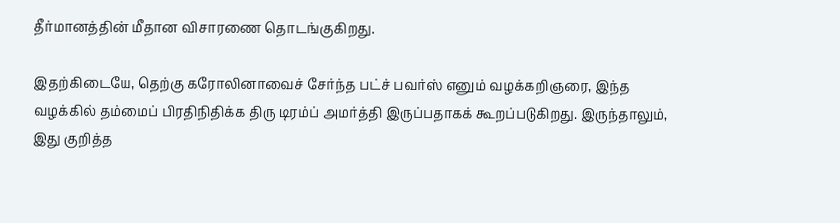தீர்மானத்தின் மீதான விசாரணை தொடங்குகிறது.

இதற்கிடையே, தெற்கு கரோலினாவைச் சேர்ந்த பட்ச் பவர்ஸ் எனும் வழக்கறிஞரை, இந்த வழக்கில் தம்மைப் பிரதிநிதிக்க திரு டிரம்ப் அமர்த்தி இருப்பதாகக் கூறப்படுகிறது. இருந்தாலும், இது குறித்த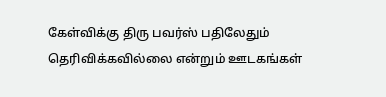கேள்விக்கு திரு பவர்ஸ் பதிலேதும் தெரிவிக்கவில்லை என்றும் ஊடகங்கள்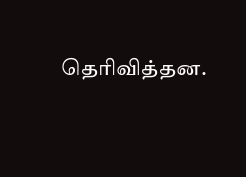தெரிவித்தன.